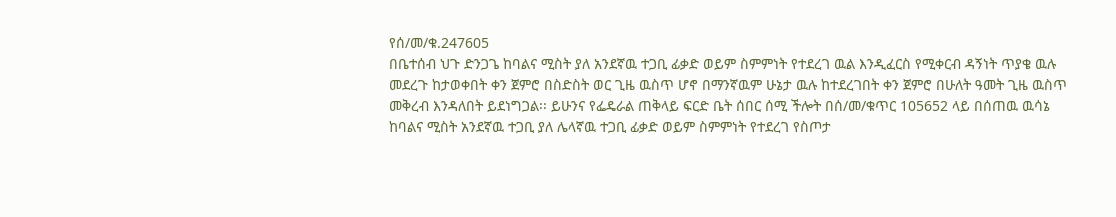የሰ/መ/ቁ.247605
በቤተሰብ ህጉ ድንጋጌ ከባልና ሚስት ያለ አንደኛዉ ተጋቢ ፊቃድ ወይም ስምምነት የተደረገ ዉል እንዲፈርስ የሚቀርብ ዳኝነት ጥያቄ ዉሉ መደረጉ ከታወቀበት ቀን ጀምሮ በስድስት ወር ጊዜ ዉስጥ ሆኖ በማንኛዉም ሁኔታ ዉሉ ከተደረገበት ቀን ጀምሮ በሁለት ዓመት ጊዜ ዉስጥ መቅረብ እንዳለበት ይደነግጋል፡፡ ይሁንና የፌዴራል ጠቅላይ ፍርድ ቤት ሰበር ሰሚ ችሎት በሰ/መ/ቁጥር 105652 ላይ በሰጠዉ ዉሳኔ ከባልና ሚስት አንደኛዉ ተጋቢ ያለ ሌላኛዉ ተጋቢ ፊቃድ ወይም ስምምነት የተደረገ የስጦታ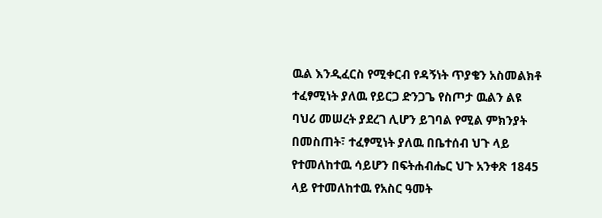ዉል እንዲፈርስ የሚቀርብ የዳኝነት ጥያቄን አስመልክቶ ተፈፃሚነት ያለዉ የይርጋ ድንጋጌ የስጦታ ዉልን ልዩ ባህሪ መሠረት ያደረገ ሊሆን ይገባል የሚል ምክንያት በመስጠት፣ ተፈፃሚነት ያለዉ በቤተሰብ ህጉ ላይ የተመለከተዉ ሳይሆን በፍትሐብሔር ህጉ አንቀጽ 1845 ላይ የተመለከተዉ የአስር ዓመት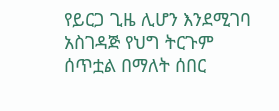የይርጋ ጊዜ ሊሆን እንደሚገባ አስገዳጅ የህግ ትርጉም ሰጥቷል በማለት ሰበር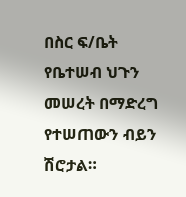በስር ፍ/ቤት የቤተሠብ ህጉን መሠረት በማድረግ የተሠጠውን ብይን ሽሮታል።